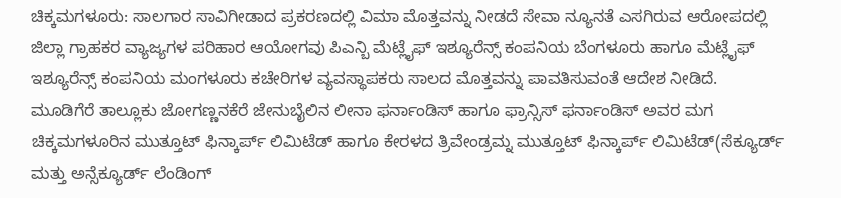ಚಿಕ್ಕಮಗಳೂರು: ಸಾಲಗಾರ ಸಾವಿಗೀಡಾದ ಪ್ರಕರಣದಲ್ಲಿ ವಿಮಾ ಮೊತ್ತವನ್ನು ನೀಡದೆ ಸೇವಾ ನ್ಯೂನತೆ ಎಸಗಿರುವ ಆರೋಪದಲ್ಲಿ ಜಿಲ್ಲಾ ಗ್ರಾಹಕರ ವ್ಯಾಜ್ಯಗಳ ಪರಿಹಾರ ಆಯೋಗವು ಪಿಎನ್ಬಿ ಮೆಟ್ಲೈಫ್ ಇಶ್ಯೂರೆನ್ಸ್ ಕಂಪನಿಯ ಬೆಂಗಳೂರು ಹಾಗೂ ಮೆಟ್ಲೈಫ್ ಇಶ್ಯೂರೆನ್ಸ್ ಕಂಪನಿಯ ಮಂಗಳೂರು ಕಚೇರಿಗಳ ವ್ಯವಸ್ಥಾಪಕರು ಸಾಲದ ಮೊತ್ತವನ್ನು ಪಾವತಿಸುವಂತೆ ಆದೇಶ ನೀಡಿದೆ.
ಮೂಡಿಗೆರೆ ತಾಲ್ಲೂಕು ಜೋಗಣ್ಣನಕೆರೆ ಜೇನುಬೈಲಿನ ಲೀನಾ ಫರ್ನಾಂಡಿಸ್ ಹಾಗೂ ಫ್ರಾನ್ಸಿಸ್ ಫರ್ನಾಂಡಿಸ್ ಅವರ ಮಗ ಚಿಕ್ಕಮಗಳೂರಿನ ಮುತ್ತೂಟ್ ಫಿನ್ಕಾರ್ಪ್ ಲಿಮಿಟೆಡ್ ಹಾಗೂ ಕೇರಳದ ತ್ರಿವೇಂಡ್ರಮ್ನ ಮುತ್ತೂಟ್ ಫಿನ್ಕಾರ್ಪ್ ಲಿಮಿಟೆಡ್(ಸೆಕ್ಯೂರ್ಡ್ ಮತ್ತು ಅನ್ಸೆಕ್ಯೂರ್ಡ್ ಲೆಂಡಿಂಗ್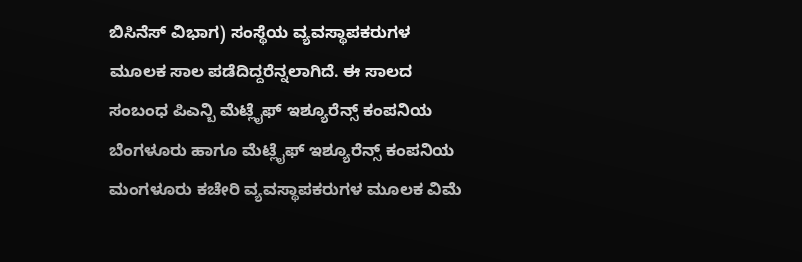ಬಿಸಿನೆಸ್ ವಿಭಾಗ) ಸಂಸ್ಥೆಯ ವ್ಯವಸ್ಥಾಪಕರುಗಳ ಮೂಲಕ ಸಾಲ ಪಡೆದಿದ್ದರೆನ್ನಲಾಗಿದೆ. ಈ ಸಾಲದ ಸಂಬಂಧ ಪಿಎನ್ಬಿ ಮೆಟ್ಲೈಫ್ ಇಶ್ಯೂರೆನ್ಸ್ ಕಂಪನಿಯ ಬೆಂಗಳೂರು ಹಾಗೂ ಮೆಟ್ಲೈಫ್ ಇಶ್ಯೂರೆನ್ಸ್ ಕಂಪನಿಯ ಮಂಗಳೂರು ಕಚೇರಿ ವ್ಯವಸ್ಥಾಪಕರುಗಳ ಮೂಲಕ ವಿಮೆ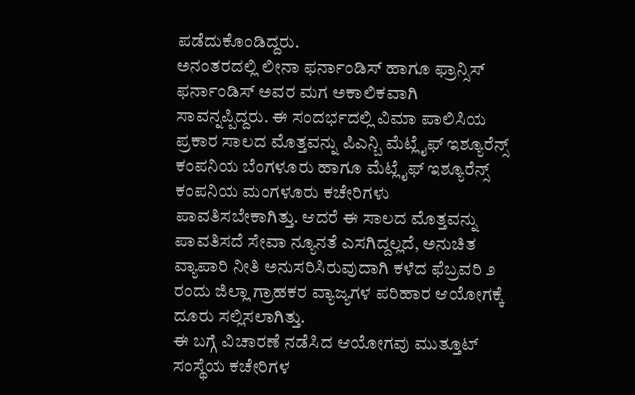ಪಡೆದುಕೊಂಡಿದ್ದರು.
ಅನಂತರದಲ್ಲಿ ಲೀನಾ ಫರ್ನಾಂಡಿಸ್ ಹಾಗೂ ಫ್ರಾನ್ಸಿಸ್ ಫರ್ನಾಂಡಿಸ್ ಅವರ ಮಗ ಅಕಾಲಿಕವಾಗಿ ಸಾವನ್ನಪ್ಪಿದ್ದರು. ಈ ಸಂದರ್ಭದಲ್ಲಿ ವಿಮಾ ಪಾಲಿಸಿಯ ಪ್ರಕಾರ ಸಾಲದ ಮೊತ್ತವನ್ನು ಪಿಎನ್ಬಿ ಮೆಟ್ಲೈಫ್ ಇಶ್ಯೂರೆನ್ಸ್ ಕಂಪನಿಯ ಬೆಂಗಳೂರು ಹಾಗೂ ಮೆಟ್ಲೈಫ್ ಇಶ್ಯೂರೆನ್ಸ್ ಕಂಪನಿಯ ಮಂಗಳೂರು ಕಚೇರಿಗಳು ಪಾವತಿಸಬೇಕಾಗಿತ್ತು. ಆದರೆ ಈ ಸಾಲದ ಮೊತ್ತವನ್ನು ಪಾವತಿಸದೆ ಸೇವಾ ನ್ಯೂನತೆ ಎಸಗಿದ್ದಲ್ಲದೆ, ಅನುಚಿತ ವ್ಯಾಪಾರಿ ನೀತಿ ಅನುಸರಿಸಿರುವುದಾಗಿ ಕಳೆದ ಫೆಬ್ರವರಿ ೨ ರಂದು ಜಿಲ್ಲಾ ಗ್ರಾಹಕರ ವ್ಯಾಜ್ಯಗಳ ಪರಿಹಾರ ಆಯೋಗಕ್ಕೆ ದೂರು ಸಲ್ಲಿಸಲಾಗಿತ್ತು.
ಈ ಬಗ್ಗೆ ವಿಚಾರಣೆ ನಡೆಸಿದ ಆಯೋಗವು ಮುತ್ತೂಟ್ ಸಂಸ್ಥೆಯ ಕಚೇರಿಗಳ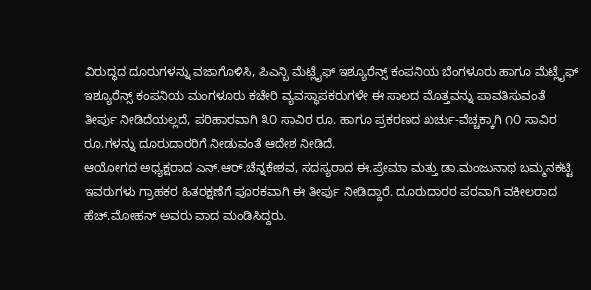ವಿರುದ್ಧದ ದೂರುಗಳನ್ನು ವಜಾಗೊಳಿಸಿ, ಪಿಎನ್ಬಿ ಮೆಟ್ಲೈಫ್ ಇಶ್ಯೂರೆನ್ಸ್ ಕಂಪನಿಯ ಬೆಂಗಳೂರು ಹಾಗೂ ಮೆಟ್ಲೈಫ್ ಇಶ್ಯೂರೆನ್ಸ್ ಕಂಪನಿಯ ಮಂಗಳೂರು ಕಚೇರಿ ವ್ಯವಸ್ಥಾಪಕರುಗಳೇ ಈ ಸಾಲದ ಮೊತ್ತವನ್ನು ಪಾವತಿಸುವಂತೆ ತೀರ್ಪು ನೀಡಿದೆಯಲ್ಲದೆ, ಪರಿಹಾರವಾಗಿ ೩೦ ಸಾವಿರ ರೂ. ಹಾಗೂ ಪ್ರಕರಣದ ಖರ್ಚು-ವೆಚ್ಚಕ್ಕಾಗಿ ೧೦ ಸಾವಿರ ರೂ.ಗಳನ್ನು ದೂರುದಾರರಿಗೆ ನೀಡುವಂತೆ ಆದೇಶ ನೀಡಿದೆ.
ಆಯೋಗದ ಅಧ್ಯಕ್ಷರಾದ ಎನ್.ಆರ್.ಚೆನ್ನಕೇಶವ, ಸದಸ್ಯರಾದ ಈ.ಪ್ರೇಮಾ ಮತ್ತು ಡಾ.ಮಂಜುನಾಥ ಬಮ್ಮನಕಟ್ಟಿ ಇವರುಗಳು ಗ್ರಾಹಕರ ಹಿತರಕ್ಷಣೆಗೆ ಪೂರಕವಾಗಿ ಈ ತೀರ್ಪು ನೀಡಿದ್ದಾರೆ. ದೂರುದಾರರ ಪರವಾಗಿ ವಕೀಲರಾದ ಹೆಚ್.ಮೋಹನ್ ಅವರು ವಾದ ಮಂಡಿಸಿದ್ದರು.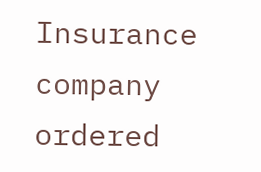Insurance company ordered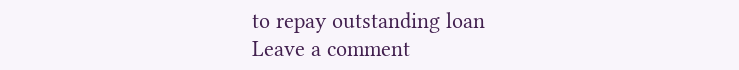to repay outstanding loan
Leave a comment